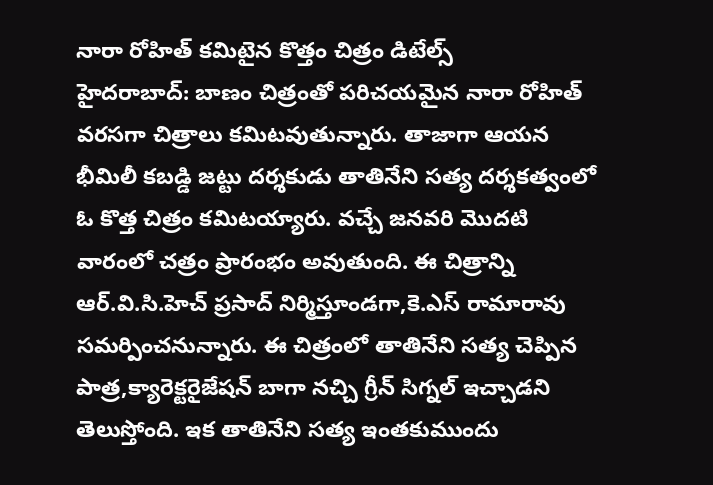నారా రోహిత్ కమిటైన కొత్తం చిత్రం డిటేల్స్
హైదరాబాద్: బాణం చిత్రంతో పరిచయమైన నారా రోహిత్ వరసగా చిత్రాలు కమిటవుతున్నారు. తాజాగా ఆయన భీమిలీ కబడ్డి జట్టు దర్శకుడు తాతినేని సత్య దర్శకత్వంలో ఓ కొత్త చిత్రం కమిటయ్యారు. వచ్చే జనవరి మొదటి వారంలో చత్రం ప్రారంభం అవుతుంది. ఈ చిత్రాన్ని ఆర్.వి.సి.హెచ్ ప్రసాద్ నిర్మిస్తూండగా,కె.ఎస్ రామారావు సమర్పించనున్నారు. ఈ చిత్రంలో తాతినేని సత్య చెప్పిన పాత్ర,క్యారెక్టరైజేషన్ బాగా నచ్చి గ్రీన్ సిగ్నల్ ఇచ్చాడని తెలుస్తోంది. ఇక తాతినేని సత్య ఇంతకుముందు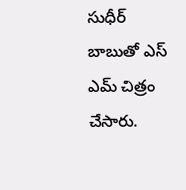సుధీర్ బాబుతో ఎస్ ఎమ్ చిత్రం చేసారు.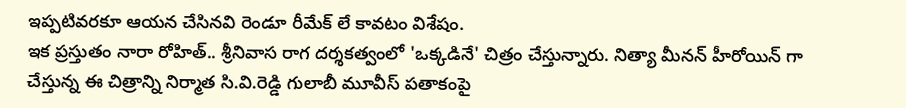ఇప్పటివరకూ ఆయన చేసినవి రెండూ రీమేక్ లే కావటం విశేషం.
ఇక ప్రస్తుతం నారా రోహిత్.. శ్రీనివాస రాగ దర్శకత్వంలో 'ఒక్కడినే' చిత్రం చేస్తున్నారు. నిత్యా మీనన్ హీరోయిన్ గా చేస్తున్న ఈ చిత్రాన్ని నిర్మాత సి.వి.రెడ్డి గులాబీ మూవీస్ పతాకంపై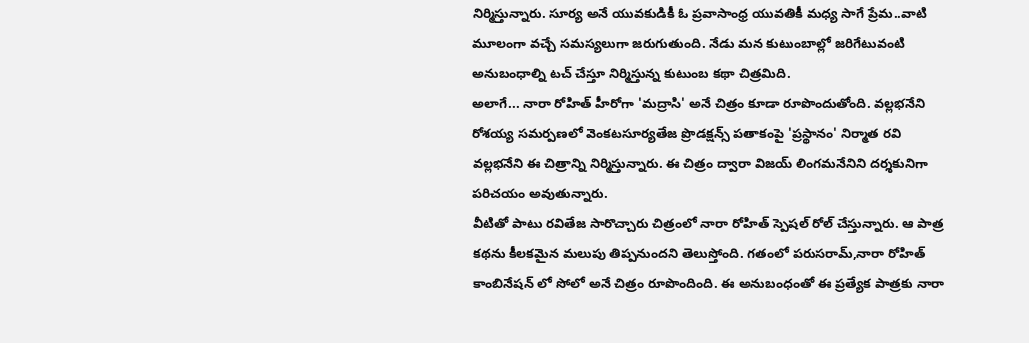నిర్మిస్తున్నారు. సూర్య అనే యువకుడికీ ఓ ప్రవాసాంధ్ర యువతికీ మధ్య సాగే ప్రేమ..వాటి మూలంగా వచ్చే సమస్యలుగా జరుగుతుంది. నేడు మన కుటుంబాల్లో జరిగేటువంటి అనుబంధాల్ని టచ్ చేస్తూ నిర్మిస్తున్న కుటుంబ కథా చిత్రమిది.
అలాగే... నారా రోహిత్ హీరోగా 'మద్రాసి' అనే చిత్రం కూడా రూపొందుతోంది. వల్లభనేని రోశయ్య సమర్పణలో వెంకటసూర్యతేజ ప్రొడక్షన్స్ పతాకంపై 'ప్రస్థానం' నిర్మాత రవి వల్లభనేని ఈ చిత్రాన్ని నిర్మిస్తున్నారు. ఈ చిత్రం ద్వారా విజయ్ లింగమనేనిని దర్శకునిగా పరిచయం అవుతున్నారు.
వీటితో పాటు రవితేజ సారొచ్చారు చిత్రంలో నారా రోహిత్ స్పెషల్ రోల్ చేస్తున్నారు. ఆ పాత్ర కథను కీలకమైన మలుపు తిప్పనుందని తెలుస్తోంది. గతంలో పరుసరామ్,నారా రోహిత్ కాంబినేషన్ లో సోలో అనే చిత్రం రూపొందింది. ఈ అనుబంధంతో ఈ ప్రత్యేక పాత్రకు నారా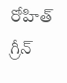రోహిత్ గ్రీన్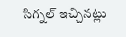సిగ్నల్ ఇచ్చినట్లు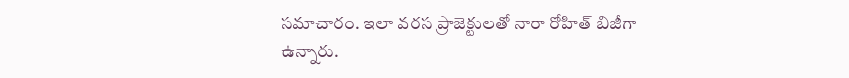సమాచారం. ఇలా వరస ప్రాజెక్టులతో నారా రోహిత్ బిజీగా ఉన్నారు.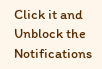Click it and Unblock the Notifications